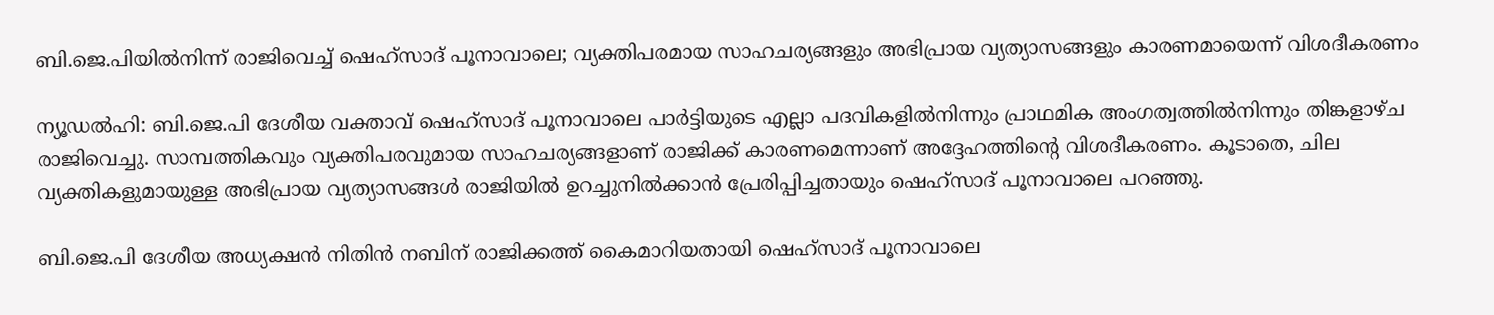ബി.ജെ.പിയിൽനിന്ന് രാജിവെച്ച് ഷെഹ്സാദ് പൂനാവാലെ; വ്യക്തിപരമായ സാഹചര്യങ്ങളും അഭിപ്രായ വ്യത്യാസങ്ങളും കാരണമായെന്ന് വിശദീകരണം

ന്യൂഡൽഹി: ബി.ജെ.പി ദേശീയ വക്താവ് ഷെഹ്സാദ് പൂനാവാലെ പാർട്ടിയുടെ എല്ലാ പദവികളിൽനിന്നും പ്രാഥമിക അംഗത്വത്തിൽനിന്നും തിങ്കളാഴ്ച രാജിവെച്ചു. സാമ്പത്തികവും വ്യക്തിപരവുമായ സാഹചര്യങ്ങളാണ് രാജിക്ക് കാരണമെന്നാണ് അദ്ദേഹത്തിന്റെ വിശദീകരണം. കൂടാതെ, ചില വ്യക്തികളുമായുള്ള അഭിപ്രായ വ്യത്യാസങ്ങൾ രാജിയിൽ ഉറച്ചുനിൽക്കാൻ പ്രേരിപ്പിച്ചതായും ഷെഹ്സാദ് പൂനാവാലെ പറഞ്ഞു.

ബി.ജെ.പി ദേശീയ അധ്യക്ഷൻ നിതിൻ നബിന് രാജിക്കത്ത് കൈമാറിയതായി ഷെഹ്സാദ് പൂനാവാലെ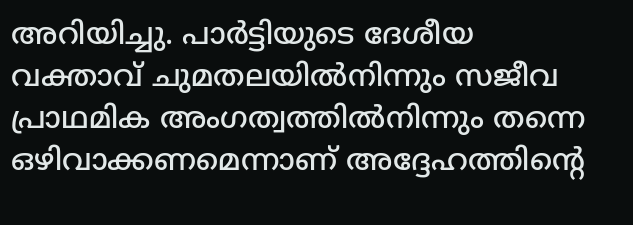അറിയിച്ചു. പാർട്ടിയുടെ ദേശീയ വക്താവ് ചുമതലയിൽനിന്നും സജീവ പ്രാഥമിക അംഗത്വത്തിൽനിന്നും തന്നെ ഒഴിവാക്കണമെന്നാണ് അദ്ദേഹത്തിന്റെ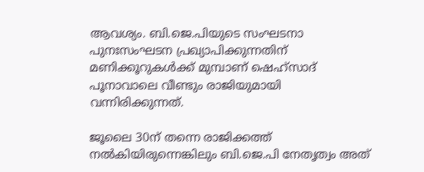ആവശ്യം. ബി.ജെ.പിയുടെ സംഘടനാ പുനഃസംഘടന പ്രഖ്യാപിക്കുന്നതിന് മണിക്കൂറുകൾക്ക് മുമ്പാണ് ഷെഹ്‌സാദ് പൂനാവാലെ വീണ്ടും രാജിയുമായി വന്നിരിക്കുന്നത്.

ജൂലൈ 30ന് തന്നെ രാജിക്കത്ത് നൽകിയിരുന്നെങ്കിലും ബി.ജെ.പി നേതൃത്വം അത്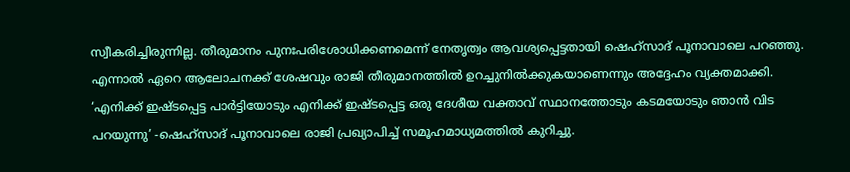സ്വീകരിച്ചിരുന്നില്ല. തീരുമാനം പുനഃപരിശോധിക്കണമെന്ന് നേതൃത്വം ആവശ്യപ്പെട്ടതായി ഷെഹ്സാദ് പൂനാവാലെ പറഞ്ഞു. എന്നാൽ ഏറെ ആലോചനക്ക് ശേഷവും രാജി തീരുമാനത്തിൽ ഉറച്ചുനിൽക്കുകയാണെന്നും അദ്ദേഹം വ്യക്തമാക്കി. ‘എനിക്ക് ഇഷ്ടപ്പെട്ട പാർട്ടിയോടും എനിക്ക് ഇഷ്ടപ്പെട്ട ഒരു ദേശീയ വക്താവ് സ്ഥാനത്തോടും കടമയോടും ഞാൻ വിട പറയുന്നു’ -ഷെഹ്സാദ് പൂനാവാലെ രാജി പ്രഖ്യാപിച്ച് സമൂഹമാധ്യമത്തിൽ കുറിച്ചു.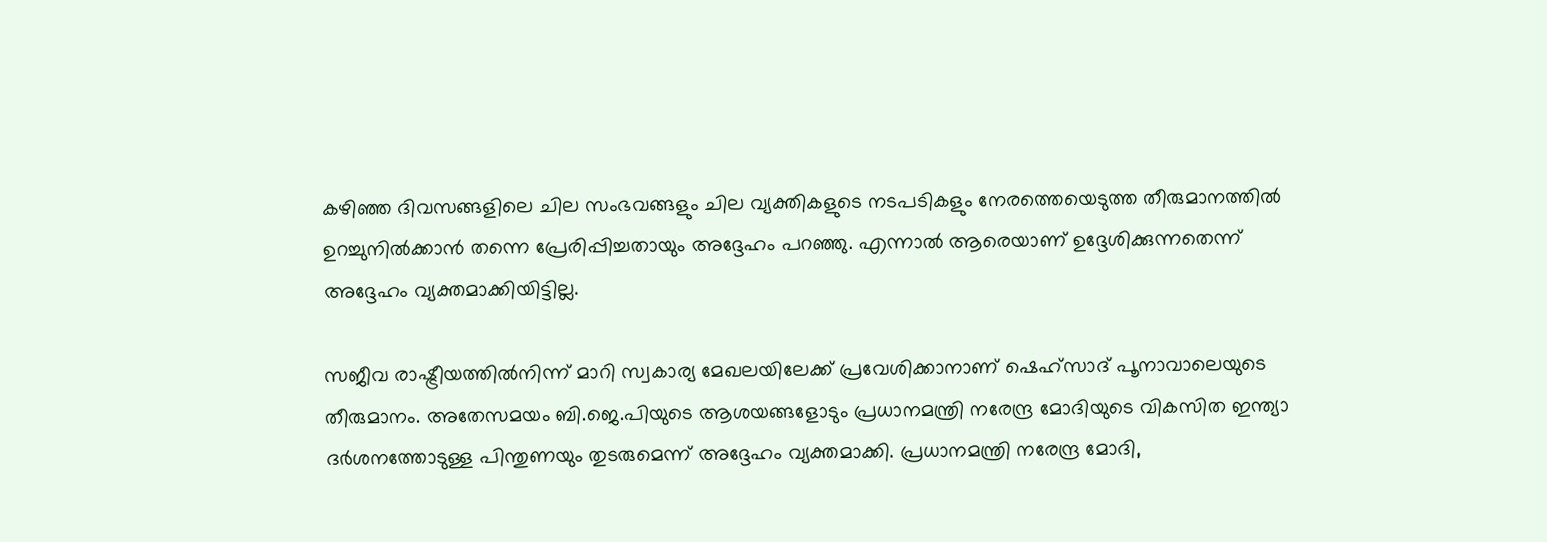കഴിഞ്ഞ ദിവസങ്ങളിലെ ചില സംഭവങ്ങളും ചില വ്യക്തികളുടെ നടപടികളും നേരത്തെയെടുത്ത തീരുമാനത്തിൽ ഉറച്ചുനിൽക്കാൻ തന്നെ പ്രേരിപ്പിച്ചതായും അദ്ദേഹം പറഞ്ഞു. എന്നാൽ ആരെയാണ് ഉദ്ദേശിക്കുന്നതെന്ന് അദ്ദേഹം വ്യക്തമാക്കിയിട്ടില്ല.

സജീവ രാഷ്ട്രീയത്തിൽനിന്ന് മാറി സ്വകാര്യ മേഖലയിലേക്ക് പ്രവേശിക്കാനാണ് ഷെഹ്സാദ് പൂനാവാലെയുടെ തീരുമാനം. അതേസമയം ബി.ജെ.പിയുടെ ആശയങ്ങളോടും പ്രധാനമന്ത്രി നരേന്ദ്ര മോദിയുടെ വികസിത ഇന്ത്യാ ദർശനത്തോടുള്ള പിന്തുണയും തുടരുമെന്ന് അദ്ദേഹം വ്യക്തമാക്കി. പ്രധാനമന്ത്രി നരേന്ദ്ര മോദി,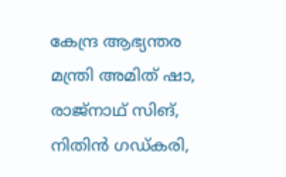കേന്ദ്ര ആഭ്യന്തര മന്ത്രി അമിത് ഷാ, രാജ്നാഥ് സിങ്, നിതിൻ ഗഡ്കരി,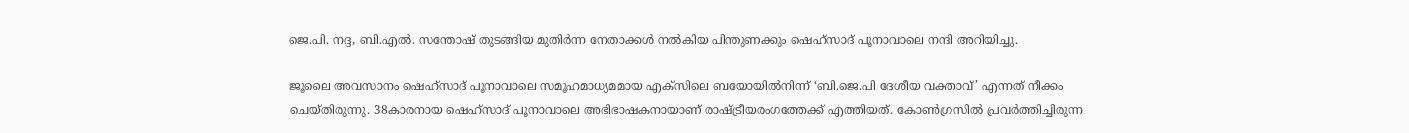ജെ.പി. നദ്ദ, ബി.എൽ. സന്തോഷ് തുടങ്ങിയ മുതിർന്ന നേതാക്കൾ നൽകിയ പിന്തുണക്കും ഷെഹ്സാദ് പൂനാവാലെ നന്ദി അറിയിച്ചു.

ജൂലൈ അവസാനം ഷെഹ്സാദ് പൂനാവാലെ സമൂഹമാധ്യമമായ എക്‌സിലെ ബയോയിൽനിന്ന് ‘ബി.ജെ.പി ദേശീയ വക്താവ്’ എന്നത് നീക്കം ചെയ്തിരുന്നു. 38കാരനായ ഷെഹ്സാദ് പൂനാവാലെ അഭിഭാഷകനായാണ് രാഷ്ട്രീയരംഗത്തേക്ക് എത്തിയത്. കോൺഗ്രസിൽ പ്രവർത്തിച്ചിരുന്ന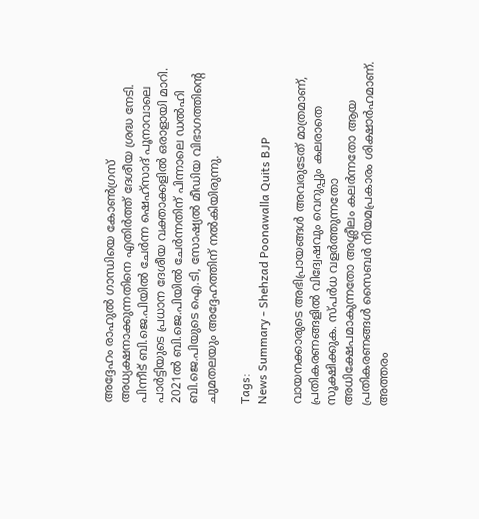അദ്ദേഹം രാഹുൽ ഗാന്ധിയെ കോൺഗ്രസ് അധ്യക്ഷനാക്കുന്നതിനെ എതിർത്ത് ദേശീയ ശ്രദ്ധ നേടി. പിന്നീട് ബി.ജെ.പിയിൽ ചേർന്ന ഷെഹ്സാദ് പൂനാവാലെ പാർട്ടിയുടെ പ്രധാന ദേശീയ വക്താക്കളിൽ ഒരാളായി മാറി. 2021ൽ ബി.ജെ.പിയിൽ ചേർന്നതിന് പിന്നാലെ ഡൽഹി ബി.ജെ.പിയുടെ ഐ.ടി, സോഷ്യൽ മീഡിയ വിഭാഗത്തിന്റെ ചുമതലയും അദ്ദേഹത്തിന് നൽകിയിരുന്നു.

Tags:
News Summary - Shehzad Poonawalla Quits BJP

വായനക്കാരുടെ അഭിപ്രായങ്ങള്‍ അവരുടേത് മാത്രമാണ്, പ്രതികരണങ്ങളിൽ വിദ്വേഷവും വെറുപ്പും കലരാതെ സൂക്ഷിക്കുക. സ്പർധ വളർത്തുന്നതോ അധിക്ഷേപമാകുന്നതോ അശ്ലീലം കലർന്നതോ ആയ പ്രതികരണങ്ങൾ സൈബർ നിയമപ്രകാരം ശിക്ഷാർഹമാണ്. അത്തരം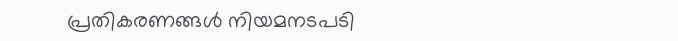പ്രതികരണങ്ങൾ നിയമനടപടി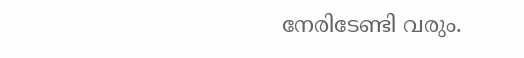നേരിടേണ്ടി വരും.